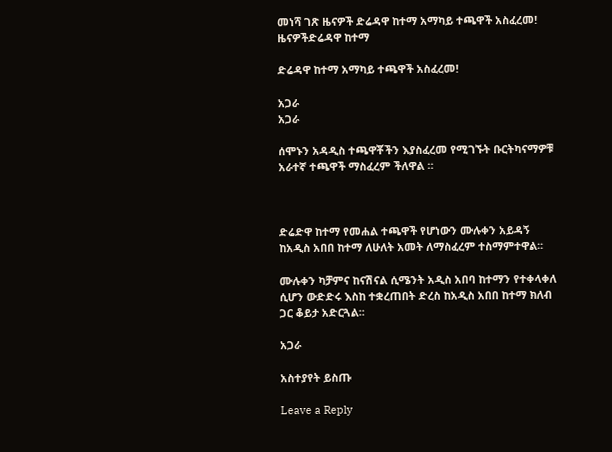መነሻ ገጽ ዜናዎች ድሬዳዋ ከተማ አማካይ ተጫዋች አስፈረመ!
ዜናዎችድሬዳዋ ከተማ

ድሬዳዋ ከተማ አማካይ ተጫዋች አስፈረመ!

አጋራ
አጋራ

ሰሞኑን አዳዲስ ተጫዋቾችን እያስፈረመ የሚገኙት ቡርትካናማዎቹ አራተኛ ተጫዋች ማስፈረም ችለዋል ።



ድሬድዋ ከተማ የመሐል ተጫዋች የሆነውን ሙሉቀን አይዳኝ ከአዲስ አበበ ከተማ ለሁለት አመት ለማስፈረም ተስማምተዋል፡፡

ሙሉቀን ካቻምና ከናሽናል ሲሜንት አዲስ አበባ ከተማን የተቀላቀለ ሲሆን ውድድሩ እስከ ተቋረጠበት ድረስ ከአዲስ አበበ ከተማ ክለብ ጋር ቆይታ አድርጓል፡፡

አጋራ

አስተያየት ይስጡ

Leave a Reply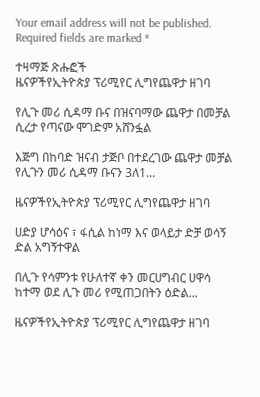Your email address will not be published. Required fields are marked *

ተዛማጅ ጽሑፎች
ዜናዎችየኢትዮጵያ ፕሪሚየር ሊግየጨዋታ ዘገባ

የሊጉ መሪ ሲዳማ ቡና በዝናባማው ጨዋታ በመቻል ሲረታ የጣናው ሞገድም አሸንፏል

እጅግ በከባድ ዝናብ ታጅቦ በተደረገው ጨዋታ መቻል የሊጉን መሪ ሲዳማ ቡናን 3ለ1...

ዜናዎችየኢትዮጵያ ፕሪሚየር ሊግየጨዋታ ዘገባ

ሀድያ ሆሳዕና ፣ ፋሲል ከነማ እና ወላይታ ድቻ ወሳኝ ድል አግኝተዋል

በሊጉ የሳምንቱ የሁለተኛ ቀን መርሀግብር ሀዋሳ ከተማ ወደ ሊጉ መሪ የሚጠጋበትን ዕድል...

ዜናዎችየኢትዮጵያ ፕሪሚየር ሊግየጨዋታ ዘገባ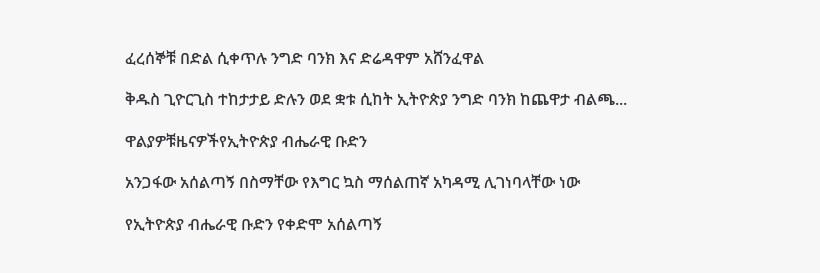ፈረሰኞቹ በድል ሲቀጥሉ ንግድ ባንክ እና ድሬዳዋም አሸንፈዋል

ቅዱስ ጊዮርጊስ ተከታታይ ድሉን ወደ ቋቱ ሲከት ኢትዮጵያ ንግድ ባንክ ከጨዋታ ብልጫ...

ዋልያዎቹዜናዎችየኢትዮጵያ ብሔራዊ ቡድን

አንጋፋው አሰልጣኝ በስማቸው የእግር ኳስ ማሰልጠኛ አካዳሚ ሊገነባላቸው ነው

የኢትዮጵያ ብሔራዊ ቡድን የቀድሞ አሰልጣኝ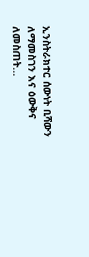ኢንስትራክተር ሰውነት ቢሻውን ለማመስገን እና ዕውቅና ለመስጠት...